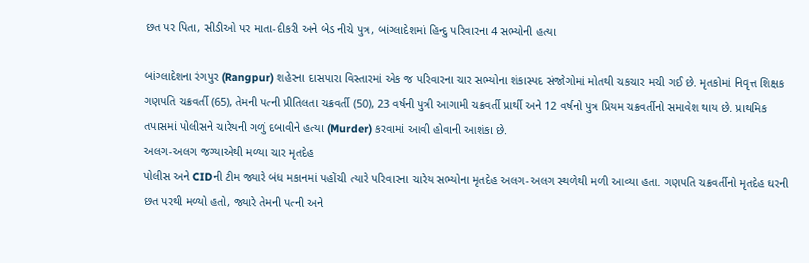છત પર પિતા, સીડીઓ પર માતા-દીકરી અને બેડ નીચે પુત્ર, બાંગ્લાદેશમાં હિન્દુ પરિવારના 4 સભ્યોની હત્યા

બાંગ્લાદેશના રંગપુર (Rangpur) શહેરના દાસપારા વિસ્તારમાં એક જ પરિવારના ચાર સભ્યોના શંકાસ્પદ સંજોગોમાં મોતથી ચકચાર મચી ગઈ છે. મૃતકોમાં નિવૃત્ત શિક્ષક ગણપતિ ચક્રવર્તી (65), તેમની પત્ની પ્રીતિલતા ચક્રવર્તી (50), 23 વર્ષની પુત્રી આગામી ચક્રવર્તી પ્રાર્થી અને 12 વર્ષનો પુત્ર પ્રિયમ ચક્રવર્તીનો સમાવેશ થાય છે. પ્રાથમિક તપાસમાં પોલીસને ચારેયની ગળું દબાવીને હત્યા (Murder) કરવામાં આવી હોવાની આશંકા છે.
અલગ-અલગ જગ્યાએથી મળ્યા ચાર મૃતદેહ
પોલીસ અને CIDની ટીમ જ્યારે બંધ મકાનમાં પહોંચી ત્યારે પરિવારના ચારેય સભ્યોના મૃતદેહ અલગ-અલગ સ્થળેથી મળી આવ્યા હતા. ગણપતિ ચક્રવર્તીનો મૃતદેહ ઘરની છત પરથી મળ્યો હતો, જ્યારે તેમની પત્ની અને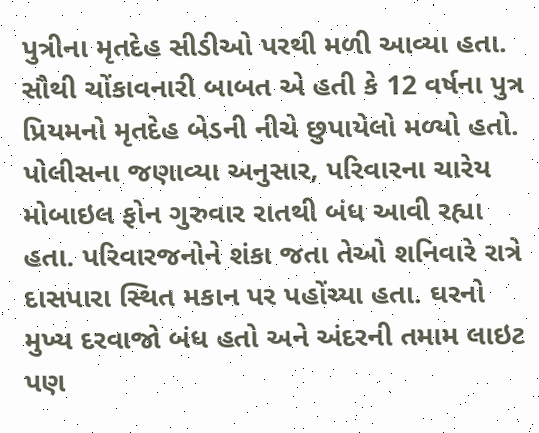પુત્રીના મૃતદેહ સીડીઓ પરથી મળી આવ્યા હતા. સૌથી ચોંકાવનારી બાબત એ હતી કે 12 વર્ષના પુત્ર પ્રિયમનો મૃતદેહ બેડની નીચે છુપાયેલો મળ્યો હતો.
પોલીસના જણાવ્યા અનુસાર, પરિવારના ચારેય મોબાઇલ ફોન ગુરુવાર રાતથી બંધ આવી રહ્યા હતા. પરિવારજનોને શંકા જતા તેઓ શનિવારે રાત્રે દાસપારા સ્થિત મકાન પર પહોંચ્યા હતા. ઘરનો મુખ્ય દરવાજો બંધ હતો અને અંદરની તમામ લાઇટ પણ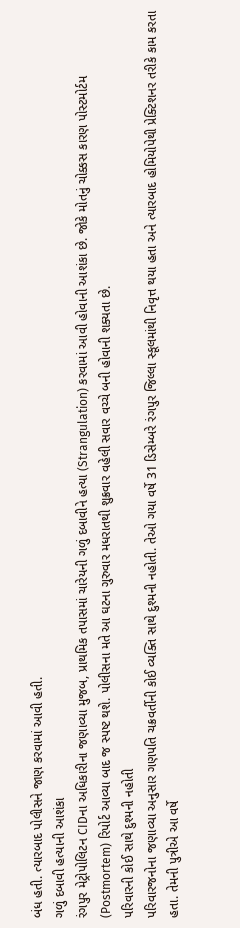બંધ હતી. ત્યારબાદ પોલીસને જાણ કરવામાં આવી હતી.
ગળું દબાવી હત્યાની આશંકા
રંગપુર મેટ્રોપોલિટન CIDના અધિકારીના જણાવ્યા મુજબ, પ્રાથમિક તપાસમાં ચારેયની ગળું દબાવીને હત્યા (Strangulation) કરવામાં આવી હોવાની આશંકા છે. જોકે મોતનું ચોક્કસ કારણ પોસ્ટમોર્ટમ (Postmortem) રિપોર્ટ આવ્યા બાદ જ સ્પષ્ટ થશે. પોલીસના મતે આ ઘટના ગુરુવાર મધરાતથી શુક્રવાર વહેલી સવાર વચ્ચે બની હોવાની શક્યતા છે.
પરિવારની કોઈ સાથે દુશ્મની નહોતી
પરિવારજનોના જણાવ્યા અનુસાર ગણપતિ ચક્રવર્તીની કોઈ વ્યક્તિ સાથે દુશ્મની નહોતી. તેઓ ગયા વર્ષે 31 ડિસેમ્બરે રંગપુર જિલ્લા સ્કૂલમાંથી નિવૃત્ત થયા હતા અને ત્યારબાદ હોમિયોપેથી પ્રેક્ટિશનર તરીકે કામ કરતા હતા. તેમની પુત્રીએ આ વર્ષે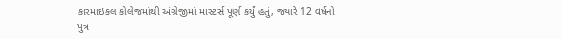કારમાઇકલ કોલેજમાંથી અંગ્રેજીમાં માસ્ટર્સ પૂર્ણ કર્યું હતું, જ્યારે 12 વર્ષનો પુત્ર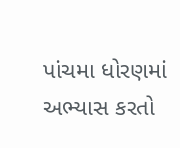પાંચમા ધોરણમાં અભ્યાસ કરતો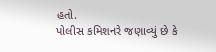હતો.
પોલીસ કમિશનરે જણાવ્યું છે કે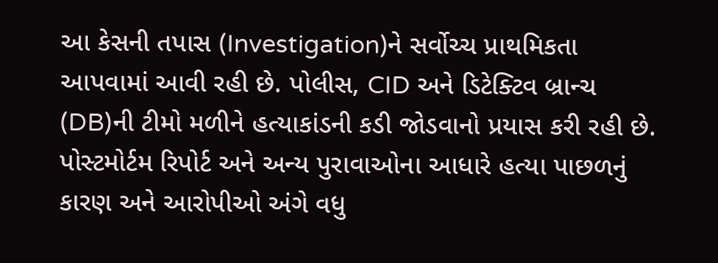આ કેસની તપાસ (Investigation)ને સર્વોચ્ચ પ્રાથમિકતા આપવામાં આવી રહી છે. પોલીસ, CID અને ડિટેક્ટિવ બ્રાન્ચ (DB)ની ટીમો મળીને હત્યાકાંડની કડી જોડવાનો પ્રયાસ કરી રહી છે. પોસ્ટમોર્ટમ રિપોર્ટ અને અન્ય પુરાવાઓના આધારે હત્યા પાછળનું કારણ અને આરોપીઓ અંગે વધુ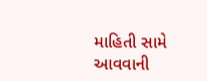માહિતી સામે આવવાની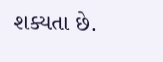શક્યતા છે.